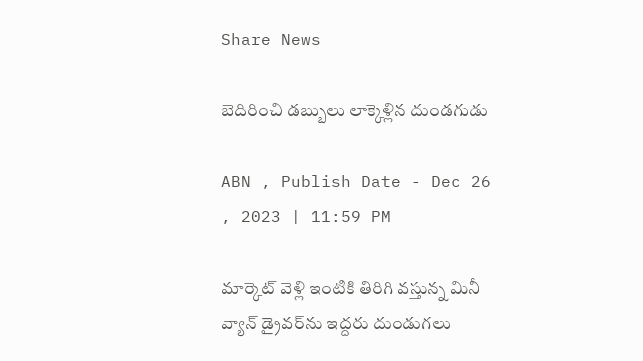Share News

బెదిరించి డబ్బులు లాక్కెళ్లిన దుండగుడు

ABN , Publish Date - Dec 26 , 2023 | 11:59 PM

మార్కెట్‌ వెళ్లి ఇంటికి తిరిగి వస్తున్న మినీ వ్యాన్‌ డ్రైవర్‌ను ఇద్దరు దుండుగలు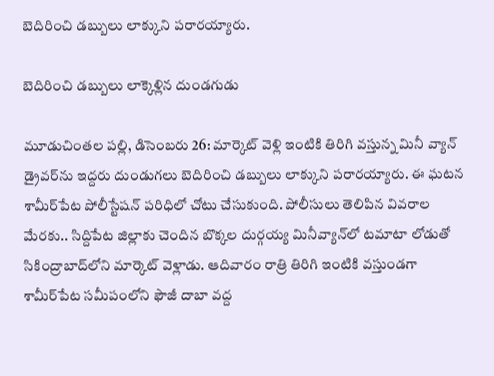బెదిరించి డబ్బులు లాక్కుని పరారయ్యారు.

బెదిరించి డబ్బులు లాక్కెళ్లిన దుండగుడు

మూడుచింతల పల్లి, డిసెంబరు 26: మార్కెట్‌ వెళ్లి ఇంటికి తిరిగి వస్తున్న మినీ వ్యాన్‌ డ్రైవర్‌ను ఇద్దరు దుండుగలు బెదిరించి డబ్బులు లాక్కుని పరారయ్యారు. ఈ ఘటన శామీర్‌పేట పోలీస్టేషన్‌ పరిధిలో చోటు చేసుకుంది. పోలీసులు తెలిపిన వివరాల మేరకు.. సిద్దిపేట జిల్లాకు చెందిన బొక్కల దుర్గయ్య మినీవ్యాన్‌లో టమాటా లోడుతో సికింద్రాబాద్‌లోని మార్కెట్‌ వెళ్లాడు. ఆదివారం రాత్రి తిరిగి ఇంటికి వస్తుండగా శామీర్‌పేట సమీపంలోని ఫౌజీ దాబా వద్ద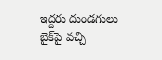ఇద్దరు దుండగులు బైక్‌పై వచ్చి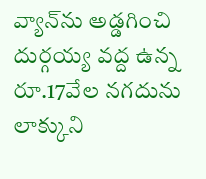వ్యాన్‌ను అడ్డగించి దుర్గయ్య వద్ద ఉన్న రూ.17వేల నగదును లాక్కుని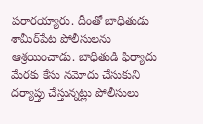పరారయ్యారు. దీంతో బాధితుడు శామీర్‌పేట పోలీసులను ఆశ్రయించాడు. బాధితుడి ఫిర్యాదు మేరకు కేసు నమోదు చేసుకుని దర్యాప్తు చేస్తున్నట్లు పోలీసులు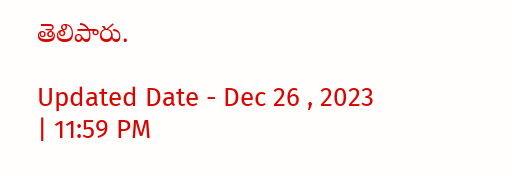తెలిపారు.

Updated Date - Dec 26 , 2023 | 11:59 PM